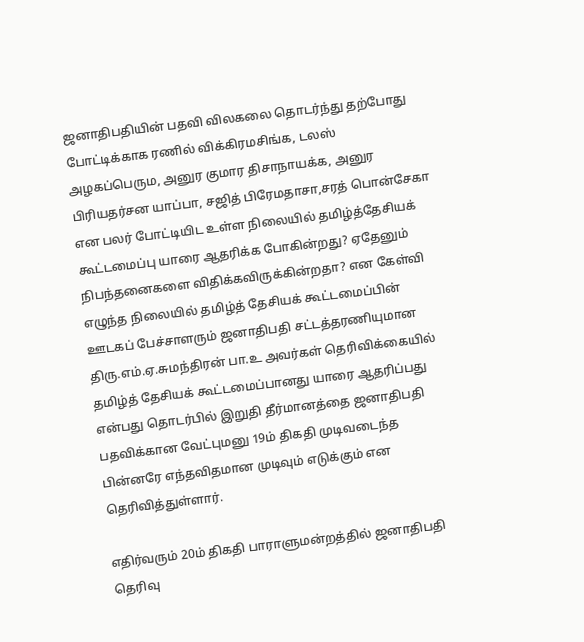ஜனாதிபதியின் பதவி விலகலை தொடர்ந்து தற்போது போட்டிக்காக ரணில் விக்கிரமசிங்க, டலஸ் அழகப்பெரும, அனுர குமார திசாநாயக்க, அனுர பிரியதர்சன யாப்பா, சஜித் பிரேமதாசா,சரத் பொன்சேகா என பலர் போட்டியிட உள்ள நிலையில் தமிழ்த்தேசியக் கூட்டமைப்பு யாரை ஆதரிக்க போகின்றது? ஏதேனும் நிபந்தனைகளை விதிக்கவிருக்கின்றதா? என கேள்வி எழுந்த நிலையில் தமிழ்த் தேசியக் கூட்டமைப்பின் ஊடகப் பேச்சாளரும் ஜனாதிபதி சட்டத்தரணியுமான திரு.எம்.ஏ.சுமந்திரன் பா.உ அவர்கள் தெரிவிக்கையில் தமிழ்த் தேசியக் கூட்டமைப்பானது யாரை ஆதரிப்பது என்பது தொடர்பில் இறுதி தீர்மானத்தை ஜனாதிபதி பதவிக்கான வேட்புமனு 19ம் திகதி முடிவடைந்த பின்னரே எந்தவிதமான முடிவும் எடுக்கும் என தெரிவித்துள்ளார்.

எதிர்வரும் 20ம் திகதி பாராளுமன்றத்தில் ஜனாதிபதி தெரிவு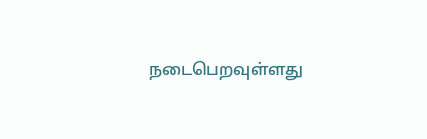நடைபெறவுள்ளது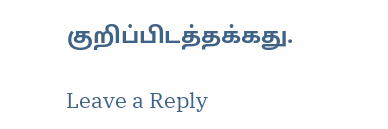குறிப்பிடத்தக்கது.

Leave a Reply